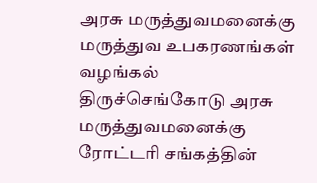அரசு மருத்துவமனைக்கு மருத்துவ உபகரணங்கள் வழங்கல்
திருச்செங்கோடு அரசு மருத்துவமனைக்கு ரோட்டரி சங்கத்தின்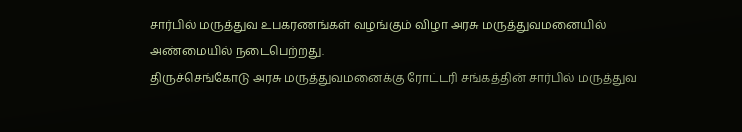சார்பில் மருத்துவ உபகரணங்கள் வழங்கும் விழா அரசு மருத்துவமனையில் அண்மையில் நடைபெற்றது.
திருச்செங்கோடு அரசு மருத்துவமனைக்கு ரோட்டரி சங்கத்தின் சார்பில் மருத்துவ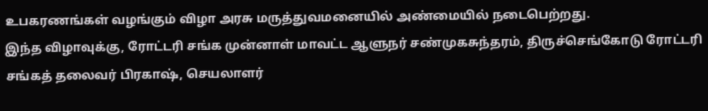உபகரணங்கள் வழங்கும் விழா அரசு மருத்துவமனையில் அண்மையில் நடைபெற்றது.
இந்த விழாவுக்கு, ரோட்டரி சங்க முன்னாள் மாவட்ட ஆளுநர் சண்முகசுந்தரம், திருச்செங்கோடு ரோட்டரி சங்கத் தலைவர் பிரகாஷ், செயலாளர்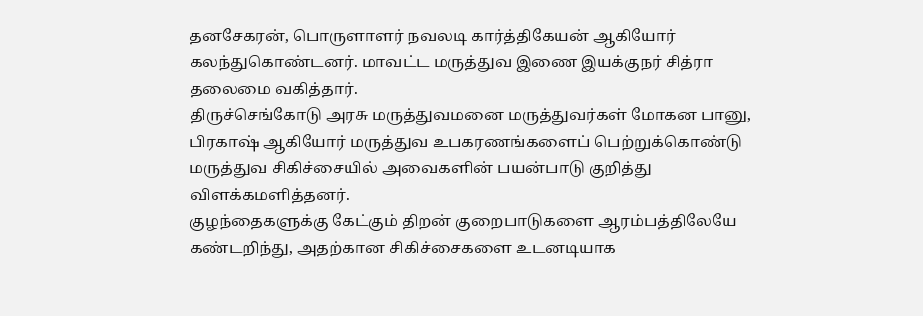தனசேகரன், பொருளாளர் நவலடி கார்த்திகேயன் ஆகியோர் கலந்துகொண்டனர். மாவட்ட மருத்துவ இணை இயக்குநர் சித்ரா தலைமை வகித்தார்.
திருச்செங்கோடு அரசு மருத்துவமனை மருத்துவர்கள் மோகன பானு, பிரகாஷ் ஆகியோர் மருத்துவ உபகரணங்களைப் பெற்றுக்கொண்டு மருத்துவ சிகிச்சையில் அவைகளின் பயன்பாடு குறித்து விளக்கமளித்தனர்.
குழந்தைகளுக்கு கேட்கும் திறன் குறைபாடுகளை ஆரம்பத்திலேயே கண்டறிந்து, அதற்கான சிகிச்சைகளை உடனடியாக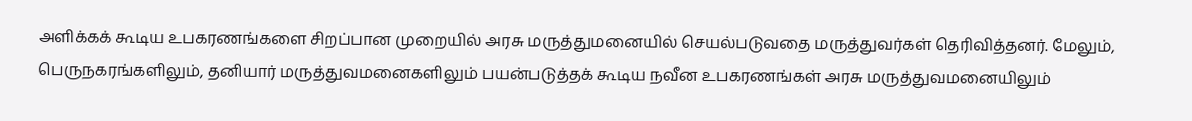அளிக்கக் கூடிய உபகரணங்களை சிறப்பான முறையில் அரசு மருத்துமனையில் செயல்படுவதை மருத்துவர்கள் தெரிவித்தனர். மேலும், பெருநகரங்களிலும், தனியார் மருத்துவமனைகளிலும் பயன்படுத்தக் கூடிய நவீன உபகரணங்கள் அரசு மருத்துவமனையிலும்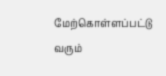மேற்கொள்ளப்பட்டு வரும்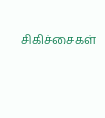சிகிச்சைகள்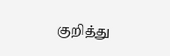குறித்து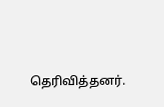தெரிவித்தனர்.